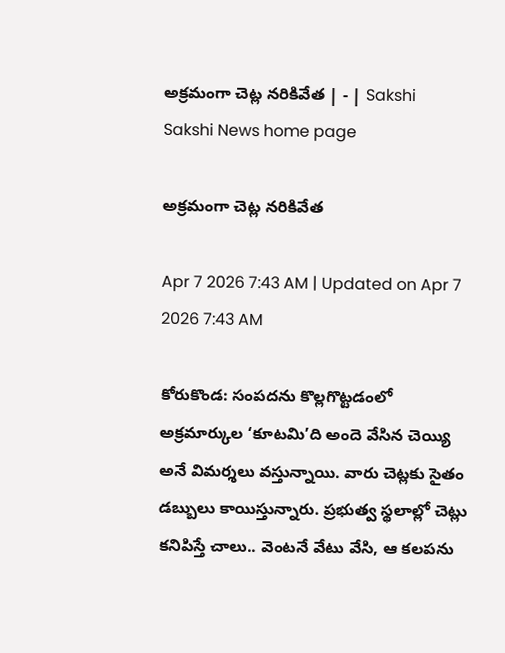అక్రమంగా చెట్ల నరికివేత | - | Sakshi
Sakshi News home page

అక్రమంగా చెట్ల నరికివేత

Apr 7 2026 7:43 AM | Updated on Apr 7 2026 7:43 AM

కోరుకొండ: సంపదను కొల్లగొట్టడంలో అక్రమార్కుల ‘కూటమి’ది అందె వేసిన చెయ్యి అనే విమర్శలు వస్తున్నాయి. వారు చెట్లకు సైతం డబ్బులు కాయిస్తున్నారు. ప్రభుత్వ స్థలాల్లో చెట్లు కనిపిస్తే చాలు.. వెంటనే వేటు వేసి, ఆ కలపను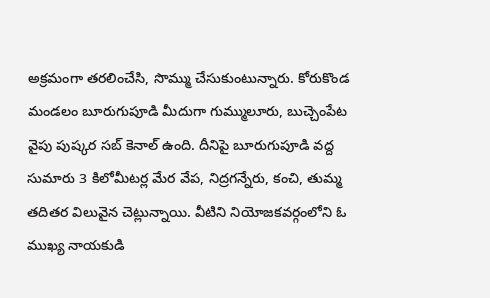అక్రమంగా తరలించేసి, సొమ్ము చేసుకుంటున్నారు. కోరుకొండ మండలం బూరుగుపూడి మీదుగా గుమ్ములూరు, బుచ్చెంపేట వైపు పుష్కర సబ్‌ కెనాల్‌ ఉంది. దీనిపై బూరుగుపూడి వద్ద సుమారు 3 కిలోమీటర్ల మేర వేప, నిద్రగన్నేరు, కంచి, తుమ్మ తదితర విలువైన చెట్లున్నాయి. వీటిని నియోజకవర్గంలోని ఓ ముఖ్య నాయకుడి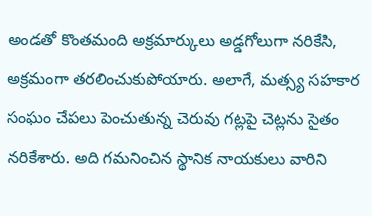అండతో కొంతమంది అక్రమార్కులు అడ్డగోలుగా నరికేసి, అక్రమంగా తరలించుకుపోయారు. అలాగే, మత్స్య సహకార సంఘం చేపలు పెంచుతున్న చెరువు గట్లపై చెట్లను సైతం నరికేశారు. అది గమనించిన స్థానిక నాయకులు వారిని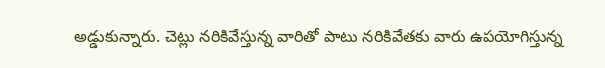అడ్డుకున్నారు. చెట్లు నరికివేస్తున్న వారితో పాటు నరికివేతకు వారు ఉపయోగిస్తున్న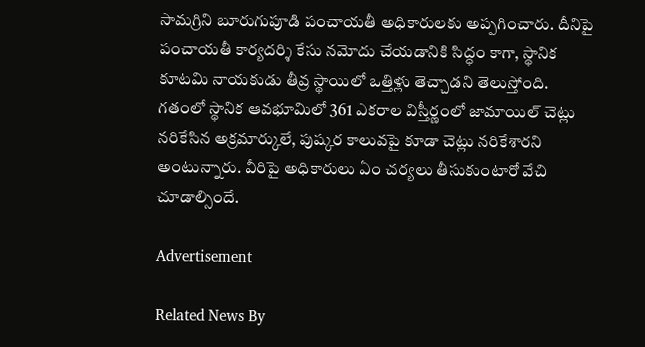సామగ్రిని బూరుగుపూడి పంచాయతీ అధికారులకు అప్పగించారు. దీనిపై పంచాయతీ కార్యదర్శి కేసు నమోదు చేయడానికి సిద్ధం కాగా, స్థానిక కూటమి నాయకుడు తీవ్ర స్థాయిలో ఒత్తిళ్లు తెచ్చాడని తెలుస్తోంది. గతంలో స్థానిక ఆవభూమిలో 361 ఎకరాల విస్తీర్ణంలో జామాయిల్‌ చెట్లు నరికేసిన అక్రమార్కులే, పుష్కర కాలువపై కూడా చెట్లు నరికేశారని అంటున్నారు. వీరిపై అధికారులు ఏం చర్యలు తీసుకుంటారో వేచి చూడాల్సిందే.

Advertisement

Related News By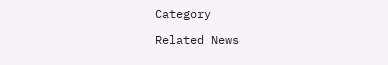Category

Related News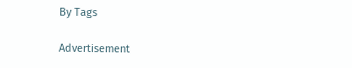By Tags

Advertisement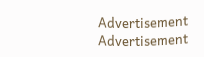Advertisement
Advertisement